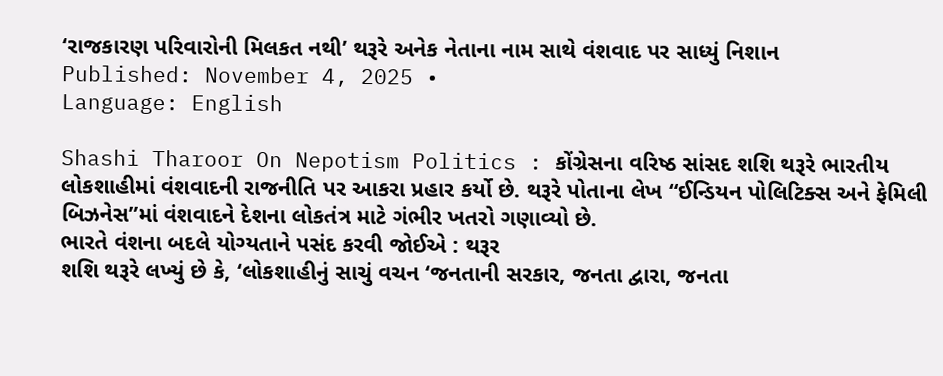‘રાજકારણ પરિવારોની મિલકત નથી’ થરૂરે અનેક નેતાના નામ સાથે વંશવાદ પર સાધ્યું નિશાન
Published: November 4, 2025 •
Language: English

Shashi Tharoor On Nepotism Politics : કોંગ્રેસના વરિષ્ઠ સાંસદ શશિ થરૂરે ભારતીય લોકશાહીમાં વંશવાદની રાજનીતિ પર આકરા પ્રહાર કર્યો છે. થરૂરે પોતાના લેખ “ઈન્ડિયન પોલિટિક્સ અને ફેમિલી બિઝનેસ”માં વંશવાદને દેશના લોકતંત્ર માટે ગંભીર ખતરો ગણાવ્યો છે.
ભારતે વંશના બદલે યોગ્યતાને પસંદ કરવી જોઈએ : થરૂર
શશિ થરૂરે લખ્યું છે કે, ‘લોકશાહીનું સાચું વચન ‘જનતાની સરકાર, જનતા દ્વારા, જનતા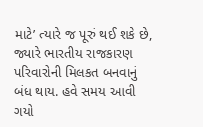માટે’ ત્યારે જ પૂરું થઈ શકે છે, જ્યારે ભારતીય રાજકારણ પરિવારોની મિલકત બનવાનું બંધ થાય. હવે સમય આવી ગયો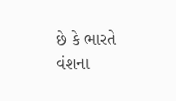છે કે ભારતે વંશના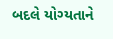બદલે યોગ્યતાને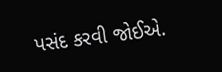પસંદ કરવી જોઈએ.